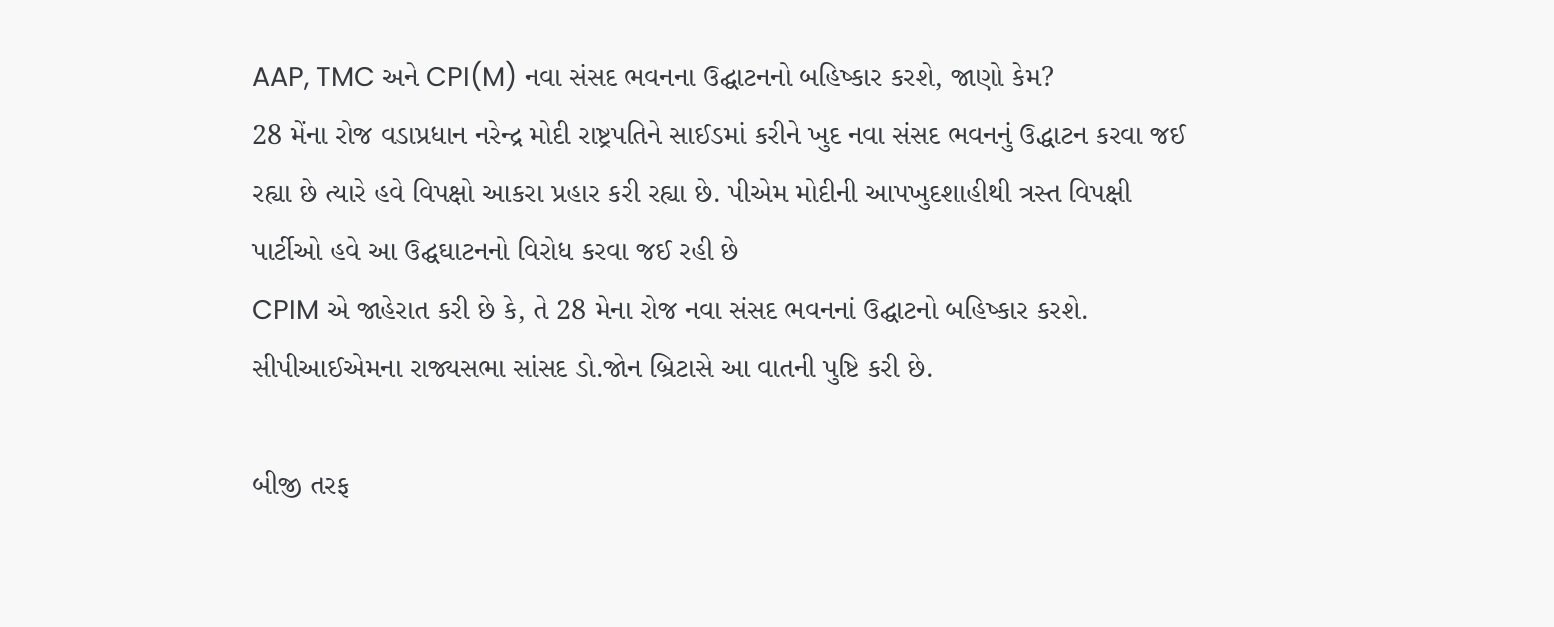AAP, TMC અને CPI(M) નવા સંસદ ભવનના ઉદ્ઘાટનનો બહિષ્કાર કરશે, જાણો કેમ?
28 મેંના રોજ વડાપ્રધાન નરેન્દ્ર મોદી રાષ્ટ્રપતિને સાઈડમાં કરીને ખુદ નવા સંસદ ભવનનું ઉદ્ધાટન કરવા જઈ રહ્યા છે ત્યારે હવે વિપક્ષો આકરા પ્રહાર કરી રહ્યા છે. પીએમ મોદીની આપખુદશાહીથી ત્રસ્ત વિપક્ષી પાર્ટીઓ હવે આ ઉદ્ઘઘાટનનો વિરોધ કરવા જઈ રહી છે
CPIM એ જાહેરાત કરી છે કે, તે 28 મેના રોજ નવા સંસદ ભવનનાં ઉદ્ઘાટનો બહિષ્કાર કરશે. સીપીઆઈએમના રાજ્યસભા સાંસદ ડો.જોન બ્રિટાસે આ વાતની પુષ્ટિ કરી છે.

બીજી તરફ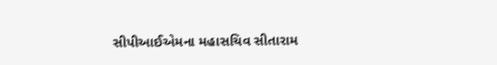સીપીઆઈએમના મહાસચિવ સીતારામ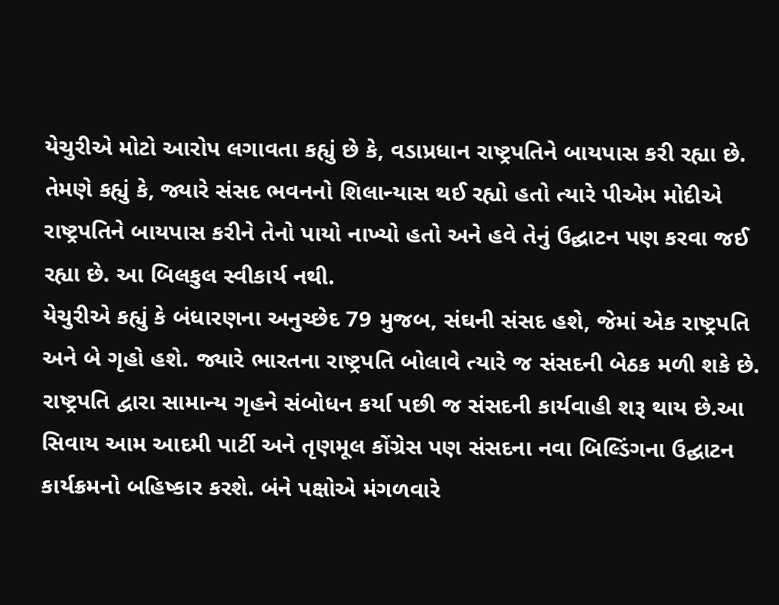યેચુરીએ મોટો આરોપ લગાવતા કહ્યું છે કે, વડાપ્રધાન રાષ્ટ્રપતિને બાયપાસ કરી રહ્યા છે. તેમણે કહ્યું કે, જ્યારે સંસદ ભવનનો શિલાન્યાસ થઈ રહ્યો હતો ત્યારે પીએમ મોદીએ રાષ્ટ્રપતિને બાયપાસ કરીને તેનો પાયો નાખ્યો હતો અને હવે તેનું ઉદ્ઘાટન પણ કરવા જઈ રહ્યા છે. આ બિલકુલ સ્વીકાર્ય નથી.
યેચુરીએ કહ્યું કે બંધારણના અનુચ્છેદ 79 મુજબ, સંઘની સંસદ હશે, જેમાં એક રાષ્ટ્રપતિ અને બે ગૃહો હશે. જ્યારે ભારતના રાષ્ટ્રપતિ બોલાવે ત્યારે જ સંસદની બેઠક મળી શકે છે.
રાષ્ટ્રપતિ દ્વારા સામાન્ય ગૃહને સંબોધન કર્યા પછી જ સંસદની કાર્યવાહી શરૂ થાય છે.આ સિવાય આમ આદમી પાર્ટી અને તૃણમૂલ કોંગ્રેસ પણ સંસદના નવા બિલ્ડિંગના ઉદ્ઘાટન કાર્યક્રમનો બહિષ્કાર કરશે. બંને પક્ષોએ મંગળવારે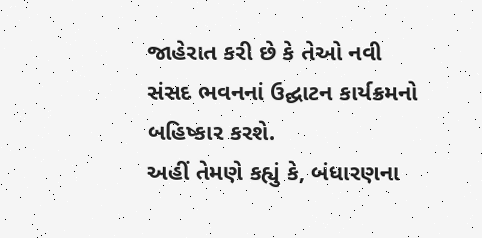જાહેરાત કરી છે કે તેઓ નવી સંસદ ભવનનાં ઉદ્ઘાટન કાર્યક્રમનો બહિષ્કાર કરશે.
અહીં તેમણે કહ્યું કે, બંધારણના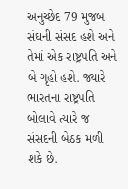અનુચ્છેદ 79 મુજબ સંઘની સંસદ હશે અને તેમાં એક રાષ્ટ્રપતિ અને બે ગૃહો હશે. જ્યારે ભારતના રાષ્ટ્રપતિ બોલાવે ત્યારે જ સંસદની બેઠક મળી શકે છે.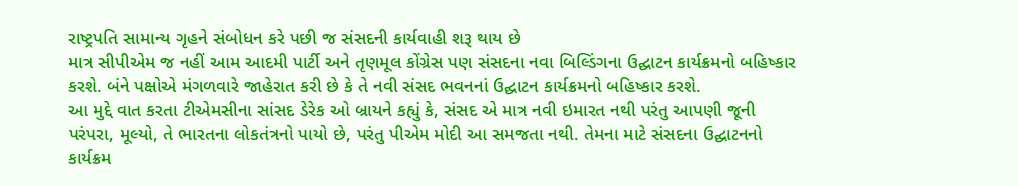રાષ્ટ્રપતિ સામાન્ય ગૃહને સંબોધન કરે પછી જ સંસદની કાર્યવાહી શરૂ થાય છે
માત્ર સીપીએમ જ નહીં આમ આદમી પાર્ટી અને તૃણમૂલ કોંગ્રેસ પણ સંસદના નવા બિલ્ડિંગના ઉદ્ઘાટન કાર્યક્રમનો બહિષ્કાર કરશે. બંને પક્ષોએ મંગળવારે જાહેરાત કરી છે કે તે નવી સંસદ ભવનનાં ઉદ્ઘાટન કાર્યક્રમનો બહિષ્કાર કરશે.
આ મુદ્દે વાત કરતા ટીએમસીના સાંસદ ડેરેક ઓ બ્રાયને કહ્યું કે, સંસદ એ માત્ર નવી ઇમારત નથી પરંતુ આપણી જૂની પરંપરા, મૂલ્યો, તે ભારતના લોકતંત્રનો પાયો છે, પરંતુ પીએમ મોદી આ સમજતા નથી. તેમના માટે સંસદના ઉદ્ઘાટનનો કાર્યક્રમ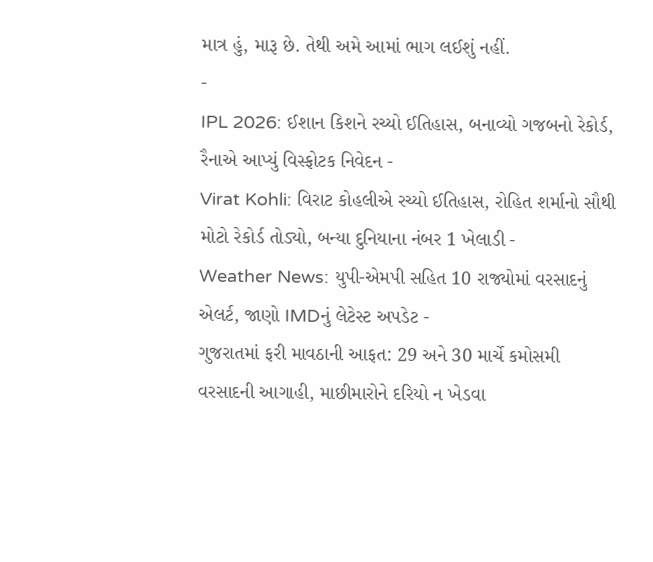માત્ર હું, મારૂ છે. તેથી અમે આમાં ભાગ લઈશું નહીં.
-
IPL 2026: ઈશાન કિશને રચ્યો ઈતિહાસ, બનાવ્યો ગજબનો રેકોર્ડ, રૈનાએ આપ્યું વિસ્ફોટક નિવેદન -
Virat Kohli: વિરાટ કોહલીએ રચ્યો ઈતિહાસ, રોહિત શર્માનો સૌથી મોટો રેકોર્ડ તોડ્યો, બન્યા દુનિયાના નંબર 1 ખેલાડી -
Weather News: યુપી-એમપી સહિત 10 રાજ્યોમાં વરસાદનું એલર્ટ, જાણો IMDનું લેટેસ્ટ અપડેટ -
ગુજરાતમાં ફરી માવઠાની આફત: 29 અને 30 માર્ચે કમોસમી વરસાદની આગાહી, માછીમારોને દરિયો ન ખેડવા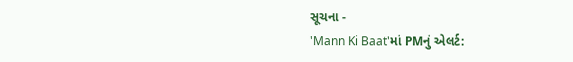સૂચના -
'Mann Ki Baat'માં PMનું એલર્ટ: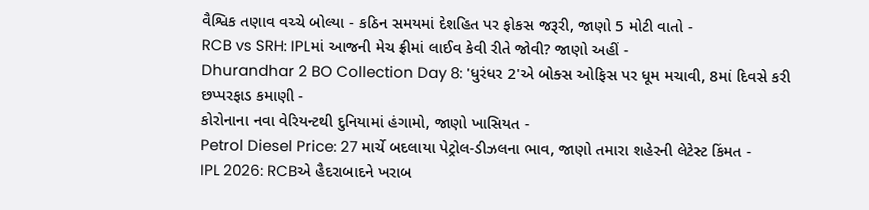વૈશ્વિક તણાવ વચ્ચે બોલ્યા - કઠિન સમયમાં દેશહિત પર ફોકસ જરૂરી, જાણો 5 મોટી વાતો -
RCB vs SRH: IPLમાં આજની મેચ ફ્રીમાં લાઈવ કેવી રીતે જોવી? જાણો અહીં -
Dhurandhar 2 BO Collection Day 8: 'ધુરંધર 2'એ બોક્સ ઓફિસ પર ધૂમ મચાવી, 8માં દિવસે કરી છપ્પરફાડ કમાણી -
કોરોનાના નવા વેરિયન્ટથી દુનિયામાં હંગામો, જાણો ખાસિયત -
Petrol Diesel Price: 27 માર્ચે બદલાયા પેટ્રોલ-ડીઝલના ભાવ, જાણો તમારા શહેરની લેટેસ્ટ કિંમત -
IPL 2026: RCBએ હૈદરાબાદને ખરાબ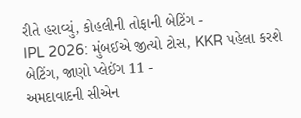રીતે હરાવ્યું, કોહલીની તોફાની બેટિંગ -
IPL 2026: મુંબઈએ જીત્યો ટોસ, KKR પહેલા કરશે બેટિંગ, જાણો પ્લેઈંગ 11 -
અમદાવાદની સીએન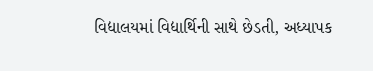વિદ્યાલયમાં વિદ્યાર્થિની સાથે છેડતી, અધ્યાપક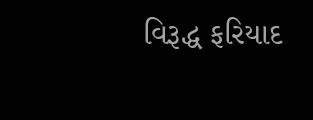વિરૂદ્ધ ફરિયાદ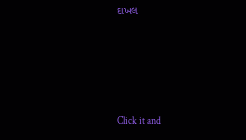દાખલ









Click it and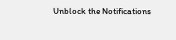Unblock the Notifications